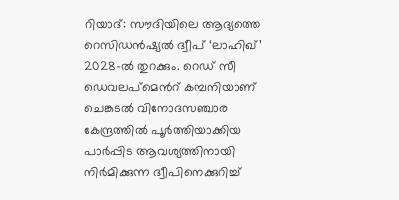റിയാദ്: സൗദിയിലെ ആദ്യത്തെ റെസിഡൻഷ്യൽ ദ്വീപ് ‘ലാഹിഖ്’ 2028-ൽ തുറക്കും. റെഡ് സീ ഡെവലപ്മെൻറ് കമ്പനിയാണ് ചെങ്കടൽ വിനോദസഞ്ചാര കേന്ദ്രത്തിൽ പൂർത്തിയാക്കിയ പാർപ്പിട ആവശ്യത്തിനായി നിർമിക്കുന്ന ദ്വീപിനെക്കുറിച്ച്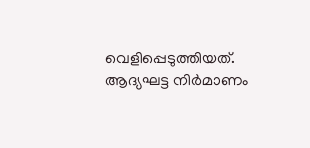വെളിപ്പെടുത്തിയത്.
ആദ്യഘട്ട നിർമാണം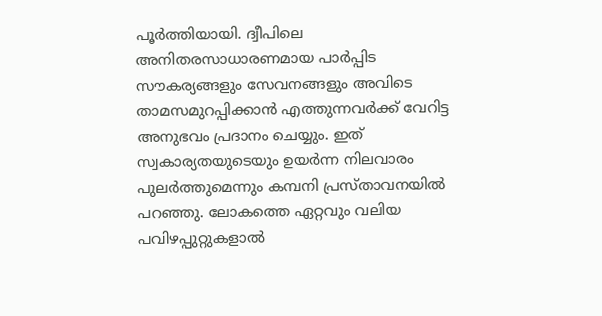പൂർത്തിയായി. ദ്വീപിലെ അനിതരസാധാരണമായ പാർപ്പിട സൗകര്യങ്ങളും സേവനങ്ങളും അവിടെ താമസമുറപ്പിക്കാൻ എത്തുന്നവർക്ക് വേറിട്ട അനുഭവം പ്രദാനം ചെയ്യും. ഇത് സ്വകാര്യതയുടെയും ഉയർന്ന നിലവാരം പുലർത്തുമെന്നും കമ്പനി പ്രസ്താവനയിൽ പറഞ്ഞു. ലോകത്തെ ഏറ്റവും വലിയ പവിഴപ്പുറ്റുകളാൽ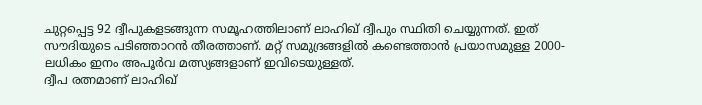ചുറ്റപ്പെട്ട 92 ദ്വീപുകളടങ്ങുന്ന സമൂഹത്തിലാണ് ലാഹിഖ് ദ്വീപും സ്ഥിതി ചെയ്യുന്നത്. ഇത് സൗദിയുടെ പടിഞ്ഞാറൻ തീരത്താണ്. മറ്റ് സമുദ്രങ്ങളിൽ കണ്ടെത്താൻ പ്രയാസമുള്ള 2000-ലധികം ഇനം അപൂർവ മത്സ്യങ്ങളാണ് ഇവിടെയുള്ളത്.
ദ്വീപ രത്നമാണ് ലാഹിഖ്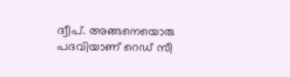ദ്വീപ്. അങ്ങനെയൊരു പദവിയാണ് റെഡ് സീ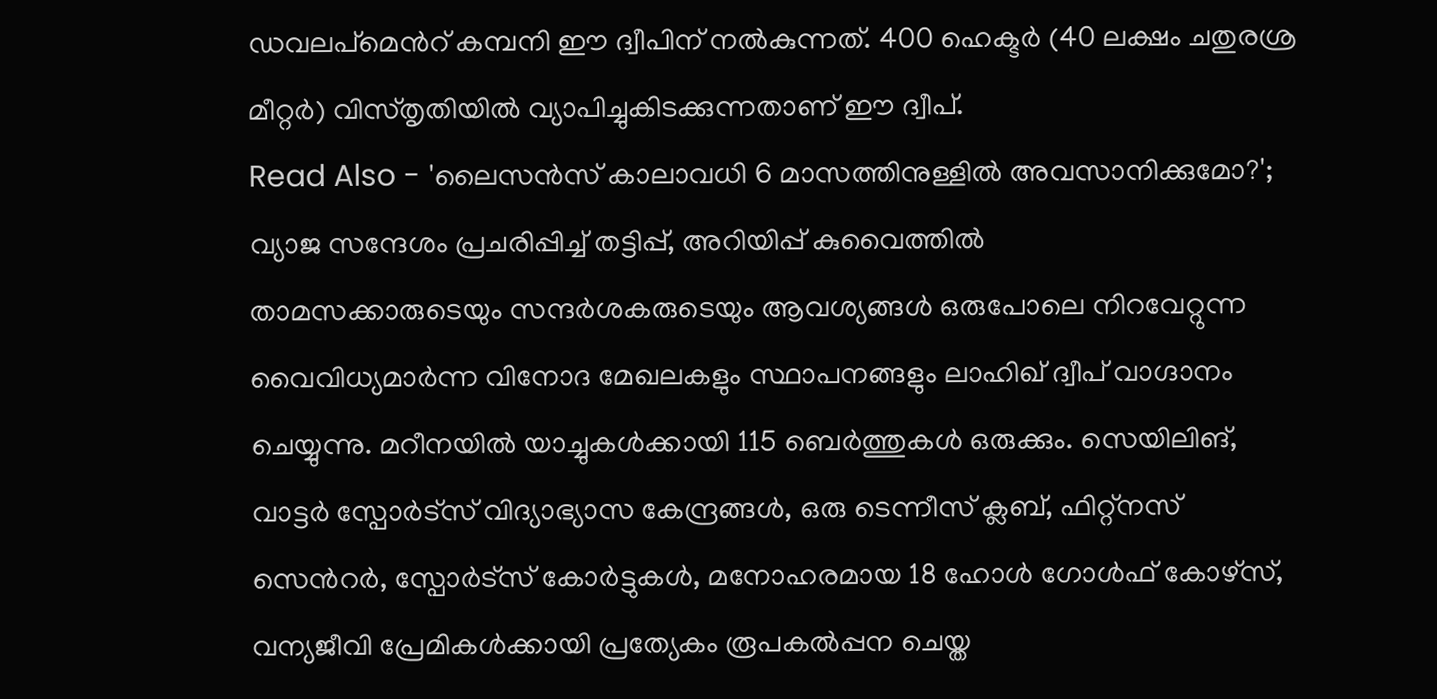ഡവലപ്മെൻറ് കമ്പനി ഈ ദ്വീപിന് നൽകുന്നത്. 400 ഹെക്ടർ (40 ലക്ഷം ചതുരശ്ര മീറ്റർ) വിസ്തൃതിയിൽ വ്യാപിച്ചുകിടക്കുന്നതാണ് ഈ ദ്വീപ്.
Read Also - 'ലൈസൻസ് കാലാവധി 6 മാസത്തിനുള്ളിൽ അവസാനിക്കുമോ?'; വ്യാജ സന്ദേശം പ്രചരിപ്പിച്ച് തട്ടിപ്പ്, അറിയിപ്പ് കുവൈത്തിൽ
താമസക്കാരുടെയും സന്ദർശകരുടെയും ആവശ്യങ്ങൾ ഒരുപോലെ നിറവേറ്റുന്ന വൈവിധ്യമാർന്ന വിനോദ മേഖലകളും സ്ഥാപനങ്ങളും ലാഹിഖ് ദ്വീപ് വാഗ്ദാനം ചെയ്യുന്നു. മറീനയിൽ യാച്ചുകൾക്കായി 115 ബെർത്തുകൾ ഒരുക്കും. സെയിലിങ്, വാട്ടർ സ്പോർട്സ് വിദ്യാഭ്യാസ കേന്ദ്രങ്ങൾ, ഒരു ടെന്നീസ് ക്ലബ്, ഫിറ്റ്നസ് സെൻറർ, സ്പോർട്സ് കോർട്ടുകൾ, മനോഹരമായ 18 ഹോൾ ഗോൾഫ് കോഴ്സ്, വന്യജീവി പ്രേമികൾക്കായി പ്രത്യേകം രൂപകൽപ്പന ചെയ്ത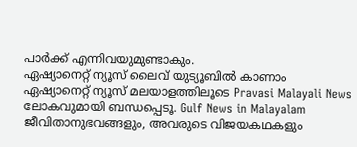പാർക്ക് എന്നിവയുമുണ്ടാകും.
ഏഷ്യാനെറ്റ് ന്യൂസ് ലൈവ് യുട്യൂബിൽ കാണാം
ഏഷ്യാനെറ്റ് ന്യൂസ് മലയാളത്തിലൂടെ Pravasi Malayali News ലോകവുമായി ബന്ധപ്പെടൂ. Gulf News in Malayalam ജീവിതാനുഭവങ്ങളും, അവരുടെ വിജയകഥകളും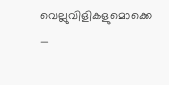വെല്ലുവിളികളുമൊക്കെ —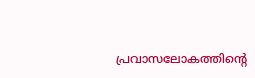പ്രവാസലോകത്തിന്റെ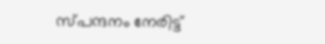സ്പന്ദനം നേരിട്ട്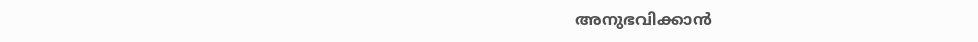അനുഭവിക്കാൻ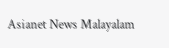Asianet News Malayalam